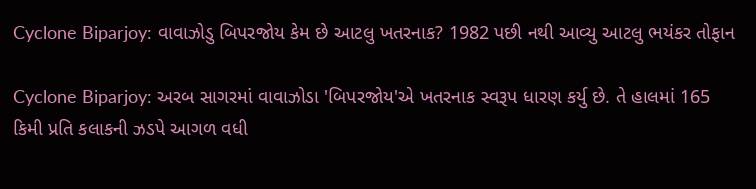Cyclone Biparjoy: વાવાઝોડુ બિપરજોય કેમ છે આટલુ ખતરનાક? 1982 પછી નથી આવ્યુ આટલુ ભયંકર તોફાન

Cyclone Biparjoy: અરબ સાગરમાં વાવાઝોડા 'બિપરજોય'એ ખતરનાક સ્વરૂપ ધારણ કર્યુ છે. તે હાલમાં 165 કિમી પ્રતિ કલાકની ઝડપે આગળ વધી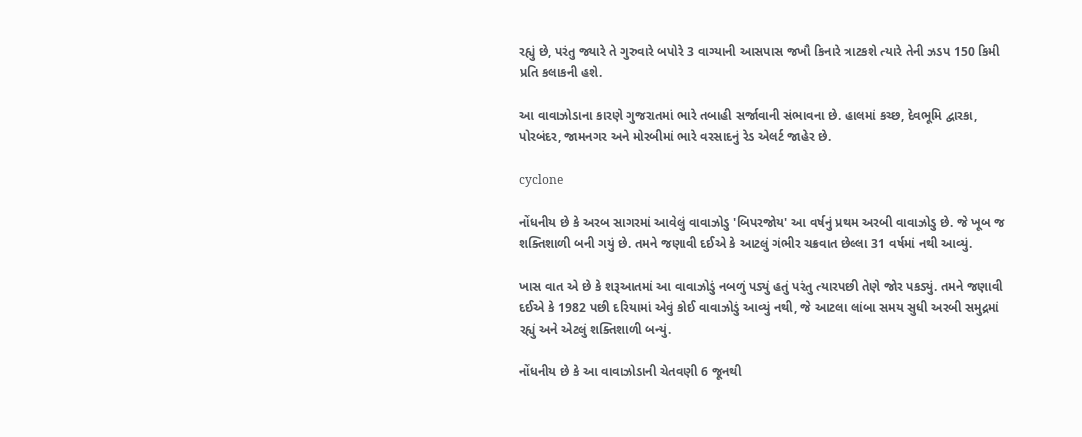રહ્યું છે, પરંતુ જ્યારે તે ગુરુવારે બપોરે 3 વાગ્યાની આસપાસ જખૌ કિનારે ત્રાટકશે ત્યારે તેની ઝડપ 150 કિમી પ્રતિ કલાકની હશે.

આ વાવાઝોડાના કારણે ગુજરાતમાં ભારે તબાહી સર્જાવાની સંભાવના છે. હાલમાં કચ્છ, દેવભૂમિ દ્વારકા, પોરબંદર, જામનગર અને મોરબીમાં ભારે વરસાદનું રેડ એલર્ટ જાહેર છે.

cyclone

નોંધનીય છે કે અરબ સાગરમાં આવેલું વાવાઝોડુ 'બિપરજોય' આ વર્ષનું પ્રથમ અરબી વાવાઝોડુ છે. જે ખૂબ જ શક્તિશાળી બની ગયું છે. તમને જણાવી દઈએ કે આટલું ગંભીર ચક્રવાત છેલ્લા 31 વર્ષમાં નથી આવ્યું.

ખાસ વાત એ છે કે શરૂઆતમાં આ વાવાઝોડું નબળું પડ્યું હતું પરંતુ ત્યારપછી તેણે જોર પકડ્યું. તમને જણાવી દઈએ કે 1982 પછી દરિયામાં એવું કોઈ વાવાઝોડું આવ્યું નથી, જે આટલા લાંબા સમય સુધી અરબી સમુદ્રમાં રહ્યું અને એટલું શક્તિશાળી બન્યું.

નોંધનીય છે કે આ વાવાઝોડાની ચેતવણી 6 જૂનથી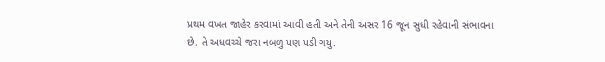પ્રથમ વખત જાહેર કરવામાં આવી હતી અને તેની અસર 16 જૂન સુધી રહેવાની સંભાવના છે. તે અધવચ્ચે જરા નબળુ પણ પડી ગયુ.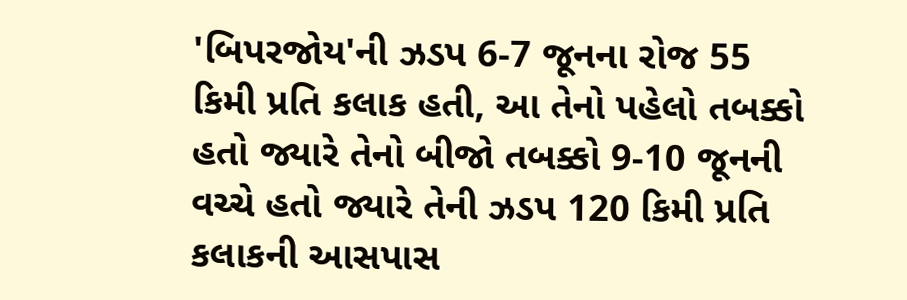'બિપરજોય'ની ઝડપ 6-7 જૂનના રોજ 55 કિમી પ્રતિ કલાક હતી, આ તેનો પહેલો તબક્કો હતો જ્યારે તેનો બીજો તબક્કો 9-10 જૂનની વચ્ચે હતો જ્યારે તેની ઝડપ 120 કિમી પ્રતિ કલાકની આસપાસ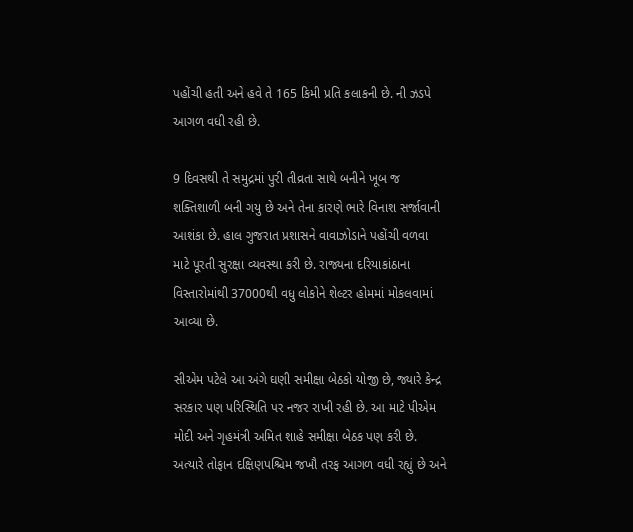પહોંચી હતી અને હવે તે 165 કિમી પ્રતિ કલાકની છે. ની ઝડપે આગળ વધી રહી છે.

9 દિવસથી તે સમુદ્રમાં પુરી તીવ્રતા સાથે બનીને ખૂબ જ શક્તિશાળી બની ગયુ છે અને તેના કારણે ભારે વિનાશ સર્જાવાની આશંકા છે. હાલ ગુજરાત પ્રશાસને વાવાઝોડાને પહોંચી વળવા માટે પૂરતી સુરક્ષા વ્યવસ્થા કરી છે. રાજ્યના દરિયાકાંઠાના વિસ્તારોમાંથી 37000થી વધુ લોકોને શેલ્ટર હોમમાં મોકલવામાં આવ્યા છે.

સીએમ પટેલે આ અંગે ઘણી સમીક્ષા બેઠકો યોજી છે, જ્યારે કેન્દ્ર સરકાર પણ પરિસ્થિતિ પર નજર રાખી રહી છે. આ માટે પીએમ મોદી અને ગૃહમંત્રી અમિત શાહે સમીક્ષા બેઠક પણ કરી છે. અત્યારે તોફાન દક્ષિણપશ્ચિમ જખૌ તરફ આગળ વધી રહ્યું છે અને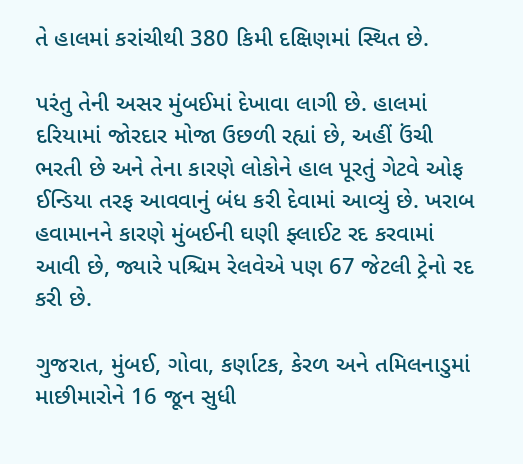તે હાલમાં કરાંચીથી 380 કિમી દક્ષિણમાં સ્થિત છે.

પરંતુ તેની અસર મુંબઈમાં દેખાવા લાગી છે. હાલમાં દરિયામાં જોરદાર મોજા ઉછળી રહ્યાં છે, અહીં ઉંચી ભરતી છે અને તેના કારણે લોકોને હાલ પૂરતું ગેટવે ઓફ ઈન્ડિયા તરફ આવવાનું બંધ કરી દેવામાં આવ્યું છે. ખરાબ હવામાનને કારણે મુંબઈની ઘણી ફ્લાઈટ રદ કરવામાં આવી છે, જ્યારે પશ્ચિમ રેલવેએ પણ 67 જેટલી ટ્રેનો રદ કરી છે.

ગુજરાત, મુંબઈ, ગોવા, કર્ણાટક, કેરળ અને તમિલનાડુમાં માછીમારોને 16 જૂન સુધી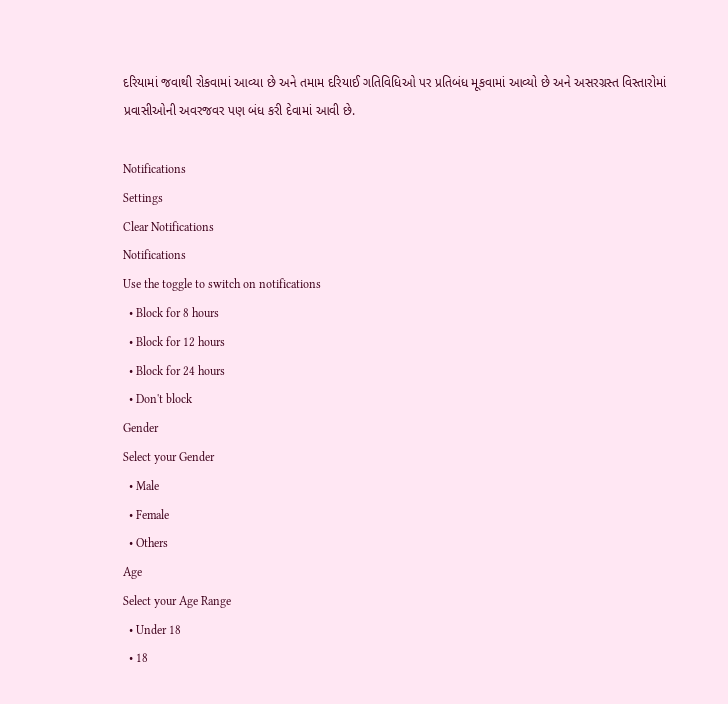દરિયામાં જવાથી રોકવામાં આવ્યા છે અને તમામ દરિયાઈ ગતિવિધિઓ પર પ્રતિબંધ મૂકવામાં આવ્યો છે અને અસરગ્રસ્ત વિસ્તારોમાં પ્રવાસીઓની અવરજવર પણ બંધ કરી દેવામાં આવી છે.

Notifications
Settings
Clear Notifications
Notifications
Use the toggle to switch on notifications
  • Block for 8 hours
  • Block for 12 hours
  • Block for 24 hours
  • Don't block
Gender
Select your Gender
  • Male
  • Female
  • Others
Age
Select your Age Range
  • Under 18
  • 18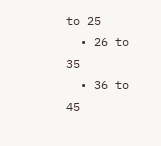to 25
  • 26 to 35
  • 36 to 45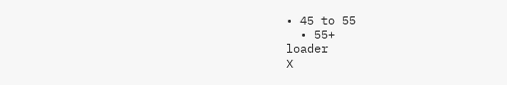• 45 to 55
  • 55+
loader
X